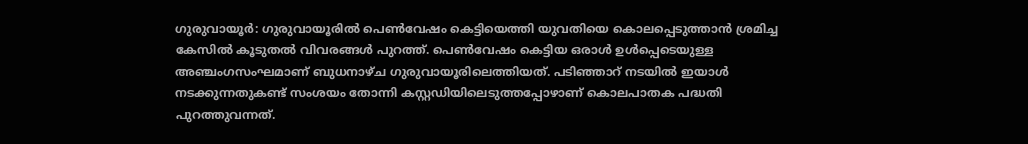ഗുരുവായൂർ: ഗുരുവായൂരിൽ പെൺവേഷം കെട്ടിയെത്തി യുവതിയെ കൊലപ്പെടുത്താൻ ശ്രമിച്ച കേസിൽ കൂടുതൽ വിവരങ്ങൾ പുറത്ത്. പെൺവേഷം കെട്ടിയ ഒരാൾ ഉൾപ്പെടെയുള്ള അഞ്ചംഗസംഘമാണ് ബുധനാഴ്ച ഗുരുവായൂരിലെത്തിയത്. പടിഞ്ഞാറ് നടയിൽ ഇയാൾ നടക്കുന്നതുകണ്ട് സംശയം തോന്നി കസ്റ്റഡിയിലെടുത്തപ്പോഴാണ് കൊലപാതക പദ്ധതി പുറത്തുവന്നത്.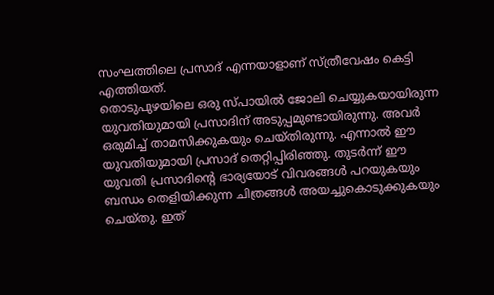സംഘത്തിലെ പ്രസാദ് എന്നയാളാണ് സ്ത്രീവേഷം കെട്ടി എത്തിയത്.
തൊടുപുഴയിലെ ഒരു സ്പായിൽ ജോലി ചെയ്യുകയായിരുന്ന യുവതിയുമായി പ്രസാദിന് അടുപ്പമുണ്ടായിരുന്നു. അവർ ഒരുമിച്ച് താമസിക്കുകയും ചെയ്തിരുന്നു. എന്നാൽ ഈ യുവതിയുമായി പ്രസാദ് തെറ്റിപ്പിരിഞ്ഞു. തുടർന്ന് ഈ യുവതി പ്രസാദിന്റെ ഭാര്യയോട് വിവരങ്ങൾ പറയുകയും ബന്ധം തെളിയിക്കുന്ന ചിത്രങ്ങൾ അയച്ചുകൊടുക്കുകയും ചെയ്തു. ഇത്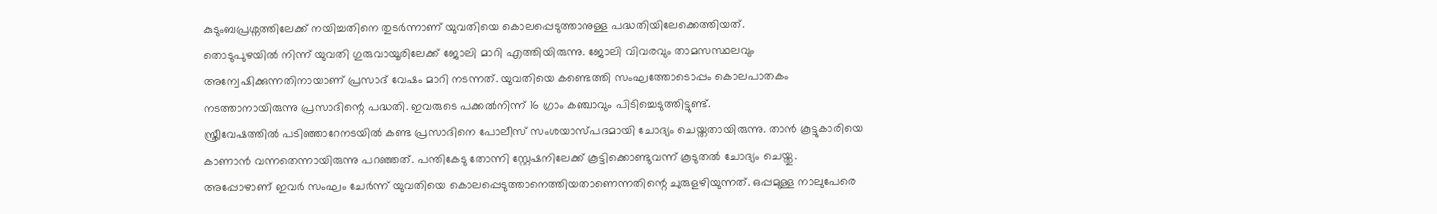കുടുംബപ്രശ്നത്തിലേക്ക് നയിച്ചതിനെ തുടർന്നാണ് യുവതിയെ കൊലപ്പെടുത്താനുള്ള പദ്ധതിയിലേക്കെത്തിയത്.
തൊടുപുഴയിൽ നിന്ന് യുവതി ഗുരുവായൂരിലേക്ക് ജോലി മാറി എത്തിയിരുന്നു. ജോലി വിവരവും താമസസ്ഥലവും അന്വേഷിക്കുന്നതിനായാണ് പ്രസാദ് വേഷം മാറി നടന്നത്. യുവതിയെ കണ്ടെത്തി സംഘത്തോടൊപ്പം കൊലപാതകം നടത്താനായിരുന്നു പ്രസാദിന്റെ പദ്ധതി. ഇവരുടെ പക്കൽനിന്ന് 16 ഗ്രാം കഞ്ചാവും പിടിച്ചെടുത്തിട്ടുണ്ട്.
സ്ത്രീവേഷത്തിൽ പടിഞ്ഞാറേനടയിൽ കണ്ട പ്രസാദിനെ പോലീസ് സംശയാസ്പദമായി ചോദ്യം ചെയ്തതായിരുന്നു. താൻ കൂട്ടുകാരിയെ കാണാൻ വന്നതെന്നായിരുന്നു പറഞ്ഞത്. പന്തികേടു തോന്നി സ്റ്റേഷനിലേക്ക് കൂട്ടിക്കൊണ്ടുവന്ന് കൂടുതൽ ചോദ്യം ചെയ്തു. അപ്പോഴാണ് ഇവർ സംഘം ചേർന്ന് യുവതിയെ കൊലപ്പെടുത്താനെത്തിയതാണെന്നതിന്റെ ചുരുളഴിയുന്നത്. ഒപ്പമുള്ള നാലുപേരെ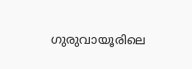ഗുരുവായൂരിലെ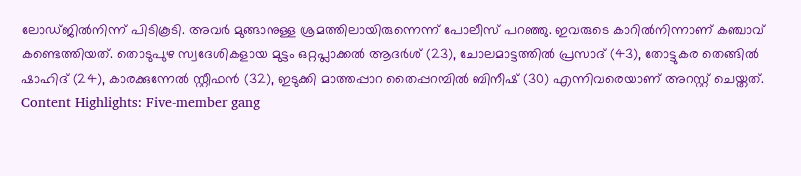ലോഡ്ജിൽനിന്ന് പിടികൂടി. അവർ മുങ്ങാനുള്ള ശ്രമത്തിലായിരുന്നെന്ന് പോലീസ് പറഞ്ഞു. ഇവരുടെ കാറിൽനിന്നാണ് കഞ്ചാവ് കണ്ടെത്തിയത്. തൊടുപുഴ സ്വദേശികളായ മുട്ടം ഒറ്റപ്ലാക്കൽ ആദർശ് (23), ചോലമാട്ടത്തിൽ പ്രസാദ് (43), തോട്ടുകര തെങ്ങിൽ ഷാഹിദ് (24), കാരക്കുന്നേൽ സ്റ്റീഫൻ (32), ഇടുക്കി മാത്തപ്പാറ തൈപ്പറമ്പിൽ ബിനീഷ് (30) എന്നിവരെയാണ് അറസ്റ്റ് ചെയ്തത്.
Content Highlights: Five-member gang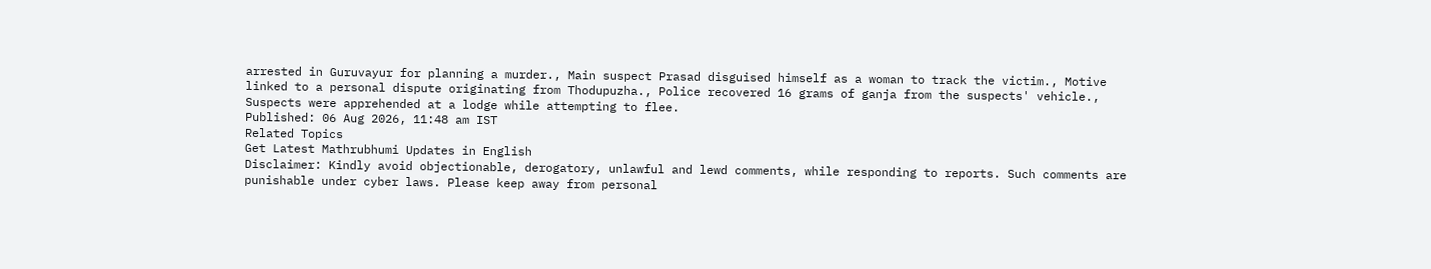arrested in Guruvayur for planning a murder., Main suspect Prasad disguised himself as a woman to track the victim., Motive linked to a personal dispute originating from Thodupuzha., Police recovered 16 grams of ganja from the suspects' vehicle., Suspects were apprehended at a lodge while attempting to flee.
Published: 06 Aug 2026, 11:48 am IST
Related Topics
Get Latest Mathrubhumi Updates in English
Disclaimer: Kindly avoid objectionable, derogatory, unlawful and lewd comments, while responding to reports. Such comments are punishable under cyber laws. Please keep away from personal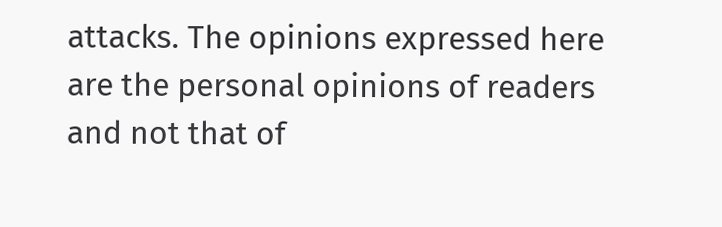attacks. The opinions expressed here are the personal opinions of readers and not that of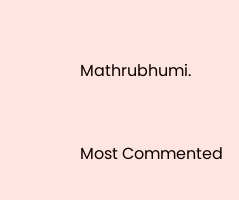Mathrubhumi.



Most Commented